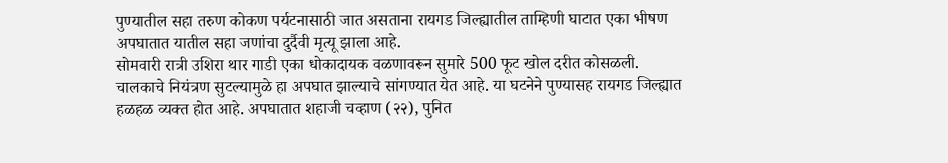पुण्यातील सहा तरुण कोकण पर्यटनासाठी जात असताना रायगड जिल्ह्यातील ताम्हिणी घाटात एका भीषण अपघातात यातील सहा जणांचा दुर्दैवी मृत्यू झाला आहे.
सोमवारी रात्री उशिरा थार गाडी एका धोकादायक वळणावरून सुमारे 500 फूट खोल दरीत कोसळली. चालकाचे नियंत्रण सुटल्यामुळे हा अपघात झाल्याचे सांगण्यात येत आहे. या घटनेने पुण्यासह रायगड जिल्ह्यात हळहळ व्यक्त होत आहे. अपघातात शहाजी चव्हाण (२२), पुनित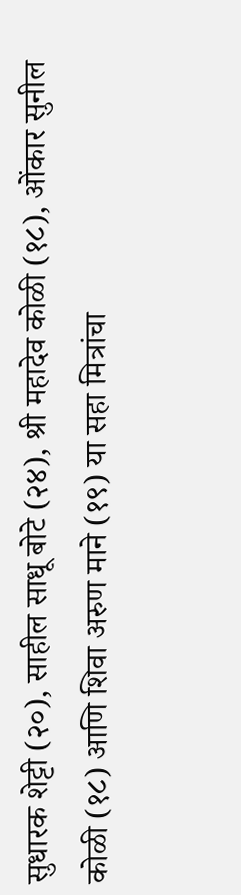सुधारक शेट्टी (२०), साहील साधू बोटे (२४), श्री महादेव कोळी (१८), ओंकार सुनील कोळी (१८) आणि शिवा अरुण माने (१९) या सहा मित्रांचा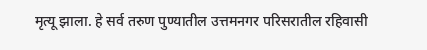मृत्यू झाला. हे सर्व तरुण पुण्यातील उत्तमनगर परिसरातील रहिवासी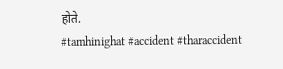होते.
#tamhinighat #accident #tharaccident